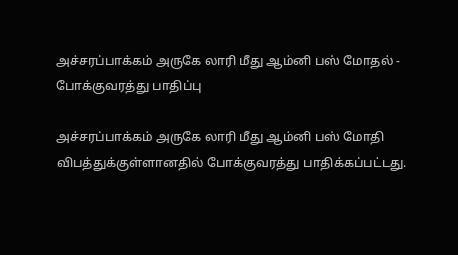அச்சரப்பாக்கம் அருகே லாரி மீது ஆம்னி பஸ் மோதல் - போக்குவரத்து பாதிப்பு

அச்சரப்பாக்கம் அருகே லாரி மீது ஆம்னி பஸ் மோதி விபத்துக்குள்ளானதில் போக்குவரத்து பாதிக்கப்பட்டது.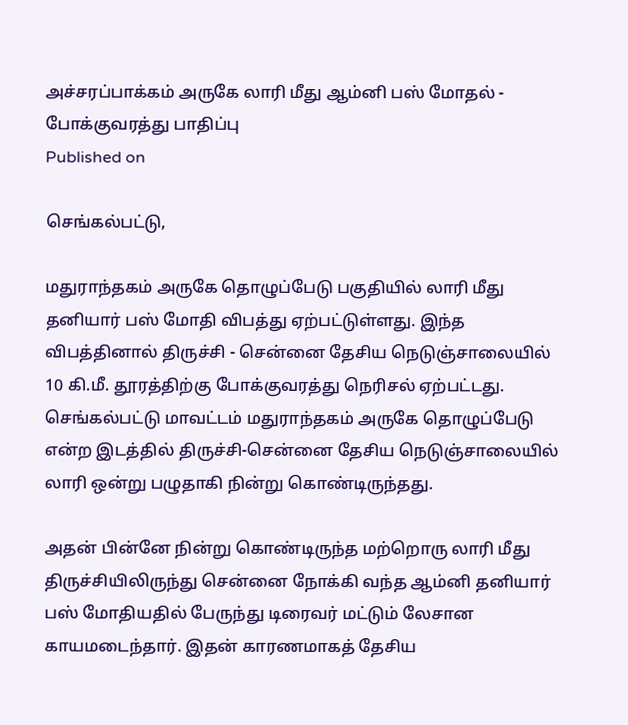அச்சரப்பாக்கம் அருகே லாரி மீது ஆம்னி பஸ் மோதல் - போக்குவரத்து பாதிப்பு
Published on

செங்கல்பட்டு,

மதுராந்தகம் அருகே தொழுப்பேடு பகுதியில் லாரி மீது தனியார் பஸ் மோதி விபத்து ஏற்பட்டுள்ளது. இந்த விபத்தினால் திருச்சி - சென்னை தேசிய நெடுஞ்சாலையில் 10 கி.மீ. தூரத்திற்கு போக்குவரத்து நெரிசல் ஏற்பட்டது. செங்கல்பட்டு மாவட்டம் மதுராந்தகம் அருகே தொழுப்பேடு என்ற இடத்தில் திருச்சி-சென்னை தேசிய நெடுஞ்சாலையில் லாரி ஒன்று பழுதாகி நின்று கொண்டிருந்தது.

அதன் பின்னே நின்று கொண்டிருந்த மற்றொரு லாரி மீது திருச்சியிலிருந்து சென்னை நோக்கி வந்த ஆம்னி தனியார் பஸ் மோதியதில் பேருந்து டிரைவர் மட்டும் லேசான காயமடைந்தார். இதன் காரணமாகத் தேசிய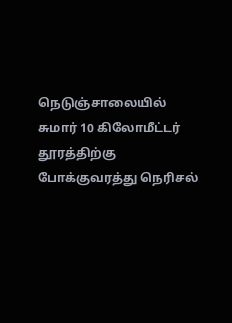நெடுஞ்சாலையில் சுமார் 10 கிலோமீட்டர் தூரத்திற்கு போக்குவரத்து நெரிசல்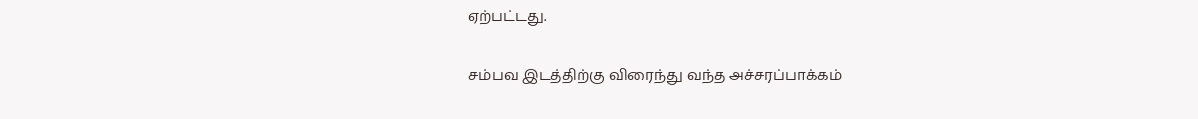ஏற்பட்டது.

சம்பவ இடத்திற்கு விரைந்து வந்த அச்சரப்பாக்கம்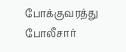போக்குவரத்து போலீசார்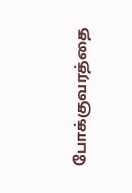போக்குவரத்தை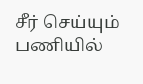சீர் செய்யும் பணியில்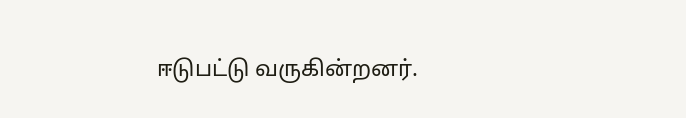ஈடுபட்டு வருகின்றனர்.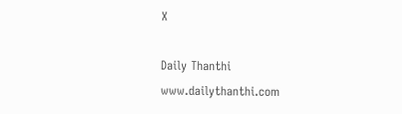X

Daily Thanthi
www.dailythanthi.com